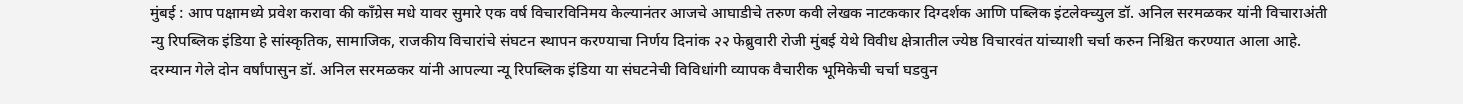मुंबई : आप पक्षामध्ये प्रवेश करावा की कॉंग्रेस मधे यावर सुमारे एक वर्ष विचारविनिमय केल्यानंतर आजचे आघाडीचे तरुण कवी लेखक नाटककार दिग्दर्शक आणि पब्लिक इंटलेक्च्युल डॉ. अनिल सरमळकर यांनी विचाराअंती
न्यु रिपब्लिक इंडिया हे सांस्कृतिक, सामाजिक, राजकीय विचारांचे संघटन स्थापन करण्याचा निर्णय दिनांक २२ फेब्रुवारी रोजी मुंबई येथे विवीध क्षेत्रातील ज्येष्ठ विचारवंत यांच्याशी चर्चा करुन निश्चित करण्यात आला आहे.
दरम्यान गेले दोन वर्षांपासुन डॉ. अनिल सरमळकर यांनी आपल्या न्यू रिपब्लिक इंडिया या संघटनेची विविधांगी व्यापक वैचारीक भूमिकेची चर्चा घडवुन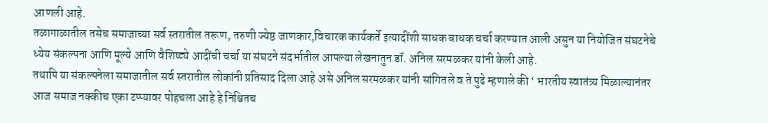आणली आहे.
तळागाळातील तसेच समाजाच्या सर्व स्तरातील तरूण, तरुणी ज्येष्ठ जाणकार,विचारक कार्यकर्ते इत्यादींशी साधक बाधक चर्चा करण्यात आली असुन या नियोजित संघटनेचे ध्येय संकल्पना आणि मूल्ये आणि वैशिष्ट्ये आदींची चर्चा या संघटने संदर्भातील आपल्या लेखनातुन डॉ. अनिल सरमळकर यांनी केली आहे.
तथापि या संकल्पनेला समाजातील सर्व स्तरातील लोकांनी प्रतिसाद दिला आहे असे अनिल सरमळकर यांनी सांगितले व ते पुढे म्हणाले की ‘ भारतीय स्वातंत्र्य मिळाल्यानंतर आज समाज नक्कीच एका टप्प्यावर पोहचला आहे हे निश्चितच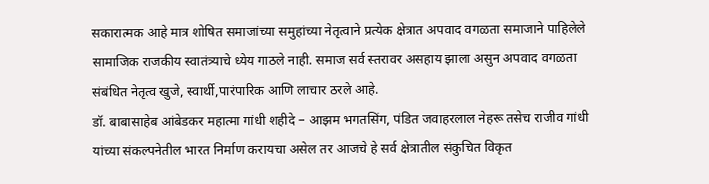सकारात्मक आहे मात्र शोषित समाजांच्या समुहांच्या नेतृत्वाने प्रत्येक क्षेत्रात अपवाद वगळता समाजाने पाहिलेले सामाजिक राजकीय स्वातंत्र्याचे ध्येय गाठले नाही. समाज सर्व स्तरावर असहाय झाला असुन अपवाद वगळता संबंधित नेतृत्व खुजे, स्वार्थी,पारंपारिक आणि लाचार ठरले आहे.
डॉ. बाबासाहेब आंबेडकर महात्मा गांधी शहीदे – आझम भगतसिंग, पंडित जवाहरलाल नेहरू तसेच राजीव गांधी यांच्या संकल्पनेतील भारत निर्माण करायचा असेल तर आजचे हे सर्व क्षेत्रातील संकुचित विकृत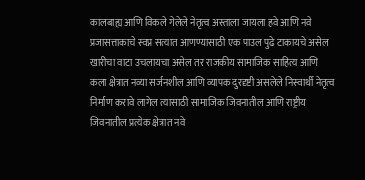कालबाह्य आणि विकले गेलेले नेतृत्व अस्ताला जायला हवे आणि नवे प्रजासत्ताकाचे स्वप्न सत्यात आणण्यासाठी एक पाउल पुढे टाकायचे असेल खारीचा वाटा उचलायचा असेल तर राजकीय सामाजिक साहित्य आणि कला क्षेत्रात नव्या सर्जनशील आणि व्यापक दुरदृष्टी असलेले निस्वार्थी नेतृत्व निर्माण करावे लागेल त्यासाठी सामाजिक जिवनातील आणि राष्ट्रीय जिवनातील प्रत्येक क्षेत्रात नवे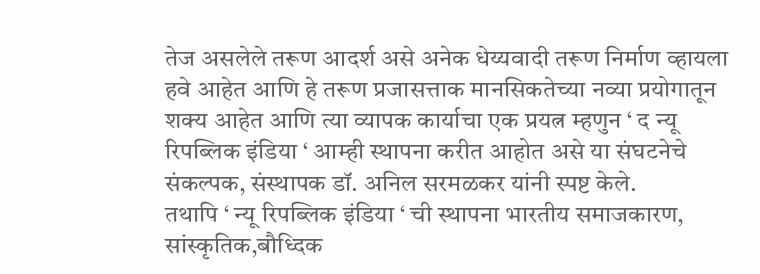तेज असलेले तरूण आदर्श असे अनेक धेय्यवादी तरूण निर्माण व्हायला हवे आहेत आणि हे तरूण प्रजासत्ताक मानसिकतेच्या नव्या प्रयोगातून शक्य आहेत आणि त्या व्यापक कार्याचा एक प्रयत्न म्हणुन ‘ द न्यू रिपब्लिक इंडिया ‘ आम्ही स्थापना करीत आहोत असे या संघटनेचे संकल्पक, संस्थापक डॉ. अनिल सरमळकर यांनी स्पष्ट केले.
तथापि ‘ न्यू रिपब्लिक इंडिया ‘ ची स्थापना भारतीय समाजकारण, सांस्कृतिक,बौध्दिक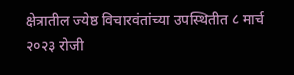क्षेत्रातील ज्येष्ठ विचारवंतांच्या उपस्थितीत ८ मार्च २०२३ रोजी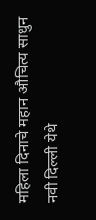महिला दिनाचे महान औचित्य साधुन नवी दिल्ली येथे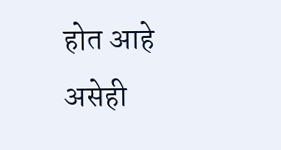होत आहे असेही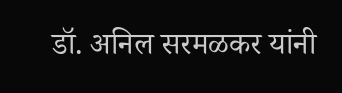डॉ. अनिल सरमळकर यांनी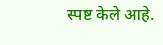स्पष्ट केले आहे.